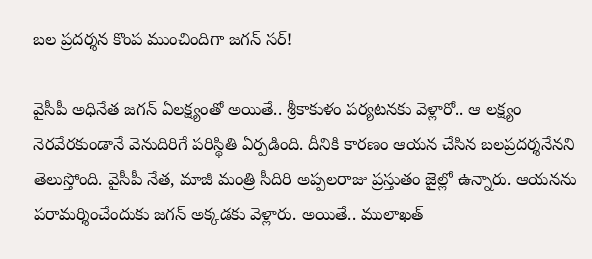బ‌ల ప్ర‌ద‌ర్శ‌న కొంప ముంచిందిగా జ‌గ‌న్ స‌ర్‌!

వైసీపీ అధినేత జ‌గ‌న్ ఏలక్ష్యంతో అయితే.. శ్రీకాకుళం ప‌ర్య‌ట‌న‌కు వెళ్లారో.. ఆ ల‌క్ష్యం నెర‌వేర‌కుండానే వెనుదిరిగే ప‌రిస్థితి ఏర్ప‌డింది. దీనికి కార‌ణం ఆయ‌న చేసిన బ‌ల‌ప్ర‌ద‌ర్శ‌నేన‌ని తెలుస్తోంది. వైసీపీ నేత‌, మాజీ మంత్రి సీదిరి అప్ప‌ల‌రాజు ప్ర‌స్తుతం జైల్లో ఉన్నారు. ఆయ‌న‌ను ప‌రామ‌ర్శించేందుకు జ‌గ‌న్ అక్క‌డ‌కు వెళ్లారు. అయితే.. ములాఖ‌త్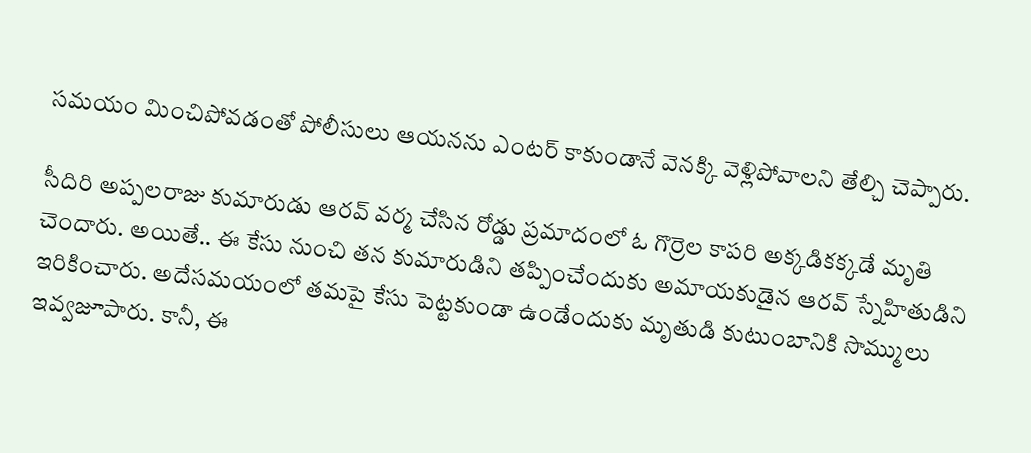స‌మ‌యం మించిపోవ‌డంతో పోలీసులు ఆయ‌న‌ను ఎంట‌ర్ కాకుండానే వెన‌క్కి వెళ్లిపోవాల‌ని తేల్చి చెప్పారు.

సీదిరి అప్ప‌ల‌రాజు కుమారుడు ఆర‌వ్ వ‌ర్మ చేసిన రోడ్డు ప్ర‌మాదంలో ఓ గొర్రెల కాప‌రి అక్క‌డిక‌క్క‌డే మృతి చెందారు. అయితే.. ఈ కేసు నుంచి త‌న కుమారుడిని త‌ప్పించేందుకు అమాయ‌కుడైన ఆర‌వ్ స్నేహితుడిని ఇరికించారు. అదేస‌మ‌యంలో త‌మ‌పై కేసు పెట్ట‌కుండా ఉండేందుకు మృతుడి కుటుంబానికి సొమ్ములు ఇవ్వ‌జూపారు. కానీ, ఈ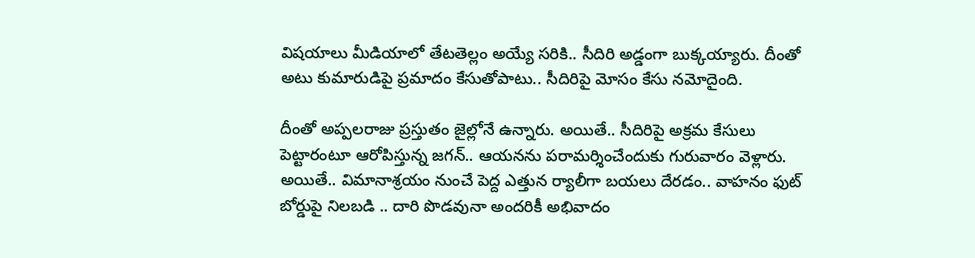విష‌యాలు మీడియాలో తేట‌తెల్లం అయ్యే స‌రికి.. సీదిరి అడ్డంగా బుక్క‌య్యారు. దీంతో అటు కుమారుడిపై ప్ర‌మాదం కేసుతోపాటు.. సీదిరిపై మోసం కేసు న‌మోదైంది.

దీంతో అప్పలరాజు ప్ర‌స్తుతం జైల్లోనే ఉన్నారు. అయితే.. సీదిరిపై అక్ర‌మ కేసులు పెట్టారంటూ ఆరోపిస్తున్న జ‌గ‌న్‌.. ఆయ‌న‌ను పరామ‌ర్శించేందుకు గురువారం వెళ్లారు. అయితే.. విమానాశ్ర‌యం నుంచే పెద్ద ఎత్తున ర్యాలీగా బ‌య‌లు దేరడం.. వాహ‌నం ఫుట్ బోర్డుపై నిల‌బ‌డి .. దారి పొడ‌వునా అంద‌రికీ అభివాదం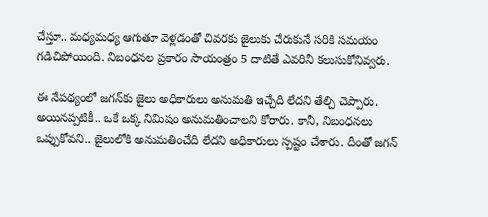చేస్తూ.. మ‌ధ్య‌మ‌ధ్య ఆగుతూ వెళ్ల‌డంతో చివ‌ర‌కు జైలుకు చేరుకునే స‌రికి స‌మ‌యం గ‌డిచిపోయింది. నిబంధ‌న‌ల ప్ర‌కారం సాయంత్రం 5 దాటితే ఎవ‌రినీ క‌లుసుకోనివ్వ‌రు.

ఈ నేప‌థ్యంలో జ‌గ‌న్‌కు జైలు అధికారులు అనుమ‌తి ఇచ్చేది లేద‌ని తేల్చి చెప్పారు. అయిన‌ప్పటికీ.. ఒకే ఒక్క నిమిషం అనుమ‌తించాల‌ని కోరారు. కానీ, నిబంధ‌న‌లు ఒప్పుకోవ‌ని.. జైలులోకి అనుమ‌తించేది లేద‌ని అధికారులు స్ప‌ష్టం చేశారు. దీంతో జ‌గ‌న్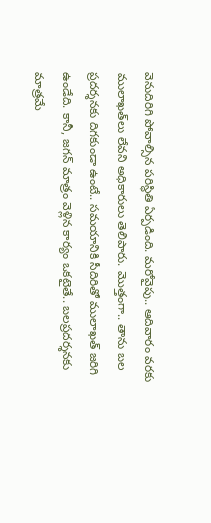వెనుదిరిగి పోవాల్సిన ప‌రిస్థితి ఏర్ప‌డింది. మ‌రోవైపు.. ఆదివారం వ‌ర‌కు ములాఖ‌త్‌లు లేవ‌ని అధికారులు తెలిపారు. మొత్తంగా.. తాను బ‌ల ప్ర‌ద‌ర్శ‌న‌కు దిగ‌కుండా ఉంటే.. స‌మ‌యానికి సీదిరితో ములాఖ‌త్ జ‌రిగి ఉండేది. కానీ, జ‌గ‌న్ మాత్రం వెళ్లిన కార్యం ఒక‌టైతే.. బ‌ల‌ప్ర‌ద‌ర్శ‌న‌కు మాత్ర‌మే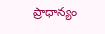ప్రాధాన్యం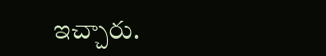ఇచ్చారు.